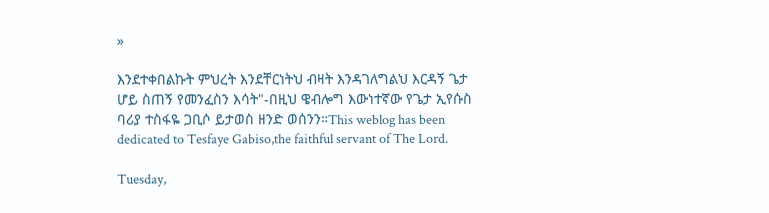»

እንደተቀበልኩት ምህረት እንደቸርነትህ ብዛት እንዳገለግልህ እርዳኝ ጌታ ሆይ ስጠኝ የመንፈስን እሳት"-በዚህ ዌብሎግ እውነተኛው የጌታ ኢየሱስ ባሪያ ተስፋዬ ጋቢሶ ይታወስ ዘንድ ወሰንን።This weblog has been dedicated to Tesfaye Gabiso,the faithful servant of The Lord.

Tuesday,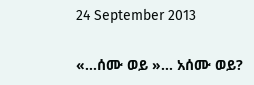24 September 2013

«…ሰሙ ወይ »… አሰሙ ወይ?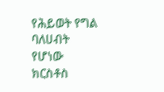የሕይወት የግል ባለሀብት የሆነው ክርስቶስ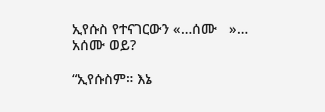ኢየሱስ የተናገርውን «…ሰሙ   »… አሰሙ ወይ?

“ኢየሱስም። እኔ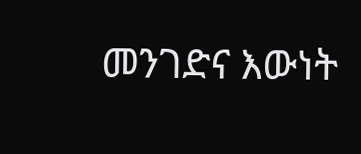መንገድና እውነት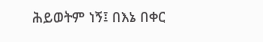ሕይወትም ነኝ፤ በእኔ በቀር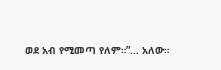ወደ አብ የሚመጣ የለም።”... አለው።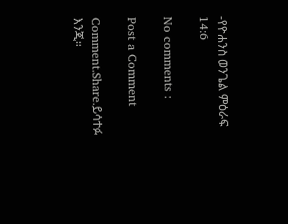-የዮሐንስ ወንጌል ምዕራፍ 14:6

No comments :

Post a Comment

Comment.Share.ይሳተፉ እንጂ።